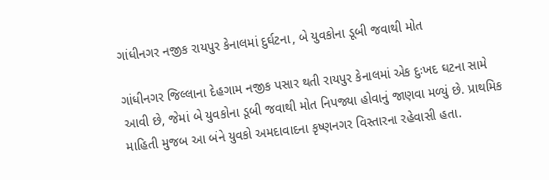ગાંધીનગર નજીક રાયપુર કેનાલમાં દુર્ઘટના, બે યુવકોના ડૂબી જવાથી મોત

ગાંધીનગર જિલ્લાના દેહગામ નજીક પસાર થતી રાયપુર કેનાલમાં એક દુઃખદ ઘટના સામે આવી છે, જેમાં બે યુવકોના ડૂબી જવાથી મોત નિપજ્યા હોવાનું જાણવા મળ્યું છે. પ્રાથમિક માહિતી મુજબ આ બંને યુવકો અમદાવાદના કૃષ્ણનગર વિસ્તારના રહેવાસી હતા.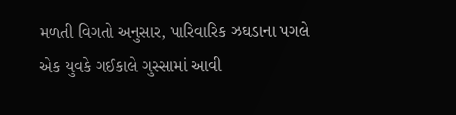મળતી વિગતો અનુસાર, પારિવારિક ઝઘડાના પગલે એક યુવકે ગઈકાલે ગુસ્સામાં આવી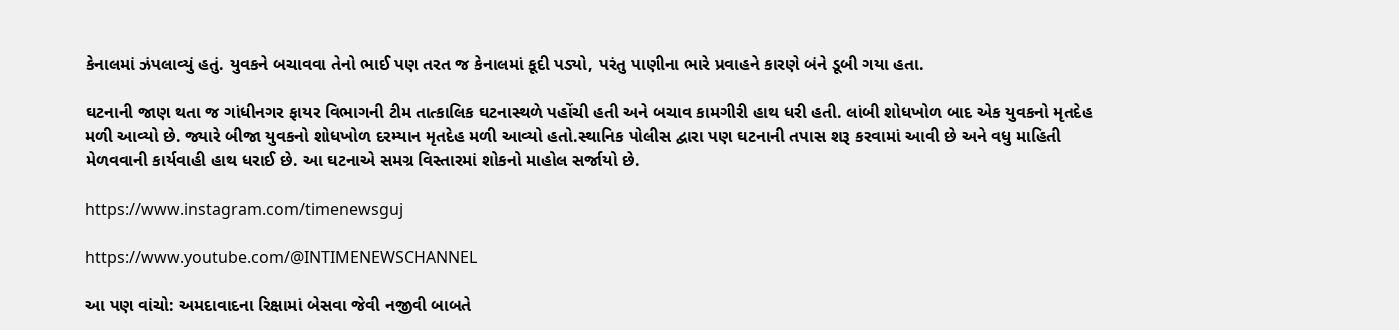કેનાલમાં ઝંપલાવ્યું હતું. યુવકને બચાવવા તેનો ભાઈ પણ તરત જ કેનાલમાં કૂદી પડ્યો, પરંતુ પાણીના ભારે પ્રવાહને કારણે બંને ડૂબી ગયા હતા.

ઘટનાની જાણ થતા જ ગાંધીનગર ફાયર વિભાગની ટીમ તાત્કાલિક ઘટનાસ્થળે પહોંચી હતી અને બચાવ કામગીરી હાથ ધરી હતી. લાંબી શોધખોળ બાદ એક યુવકનો મૃતદેહ મળી આવ્યો છે. જ્યારે બીજા યુવકનો શોધખોળ દરમ્યાન મૃતદેહ મળી આવ્યો હતો.સ્થાનિક પોલીસ દ્વારા પણ ઘટનાની તપાસ શરૂ કરવામાં આવી છે અને વધુ માહિતી મેળવવાની કાર્યવાહી હાથ ધરાઈ છે. આ ઘટનાએ સમગ્ર વિસ્તારમાં શોકનો માહોલ સર્જાયો છે.

https://www.instagram.com/timenewsguj

https://www.youtube.com/@INTIMENEWSCHANNEL

આ પણ વાંચો: અમદાવાદના રિક્ષામાં બેસવા જેવી નજીવી બાબતે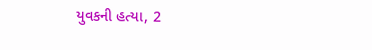યુવકની હત્યા, 2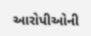આરોપીઓની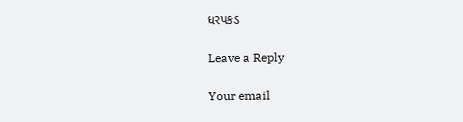ધરપકડ

Leave a Reply

Your email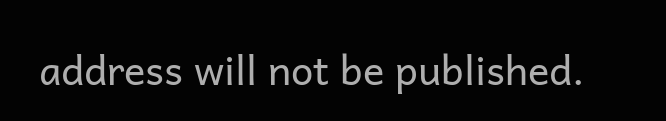address will not be published.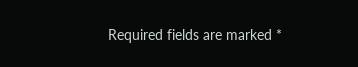Required fields are marked *